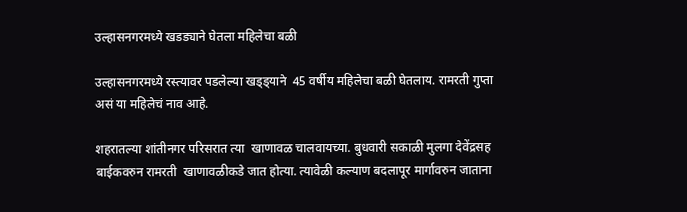उल्हासनगरमध्ये खडड्याने घेतला महिलेचा बळी

उल्हासनगरमध्ये रस्त्यावर पडलेल्या खड्ड्याने  45 वर्षीय महिलेचा बळी घेतलाय. रामरती गुप्ता असं या महिलेचं नाव आहे.

शहरातल्या शांतीनगर परिसरात त्या  खाणावळ चालवायच्या. बुधवारी सकाळी मुलगा देवेंद्रसह बाईकवरुन रामरती  खाणावळीकडे जात होत्या. त्यावेळी कल्याण बदलापूर मार्गावरुन जाताना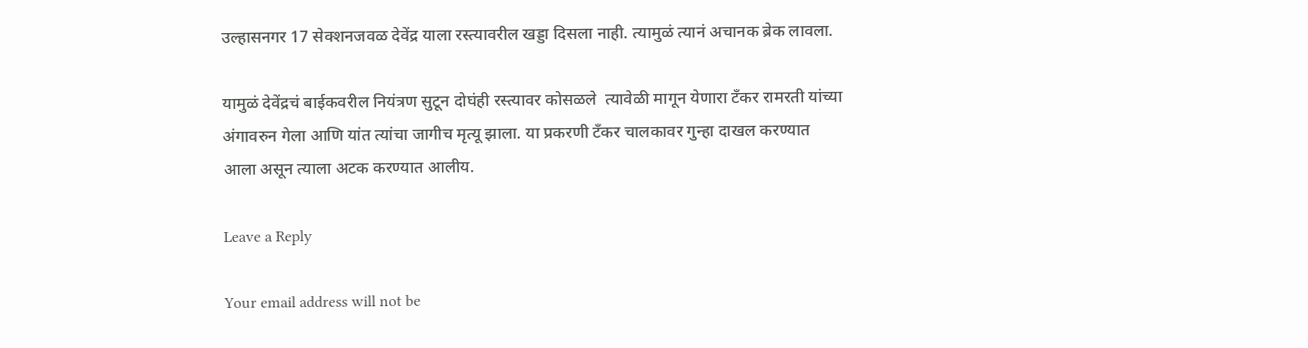उल्हासनगर 17 सेक्शनजवळ देवेंद्र याला रस्त्यावरील खड्डा दिसला नाही. त्यामुळं त्यानं अचानक ब्रेक लावला.

यामुळं देवेंद्रचं बाईकवरील नियंत्रण सुटून दोघंही रस्त्यावर कोसळले  त्यावेळी मागून येणारा टँकर रामरती यांच्या अंगावरुन गेला आणि यांत त्यांचा जागीच मृत्यू झाला. या प्रकरणी टँकर चालकावर गुन्हा दाखल करण्यात आला असून त्याला अटक करण्यात आलीय.

Leave a Reply

Your email address will not be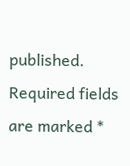published. Required fields are marked *